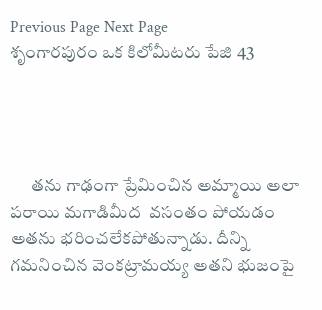Previous Page Next Page
శృంగారపురం ఒక కిలోమీటరు పేజి 43




      తను గాఢంగా ప్రేమించిన అమ్మాయి అలా పరాయి మగాడిమీద  వసంతం పోయడం అతను భరించలేకపోతున్నాడు. దీన్ని గమనించిన వెంకట్రామయ్య అతని భుజంపై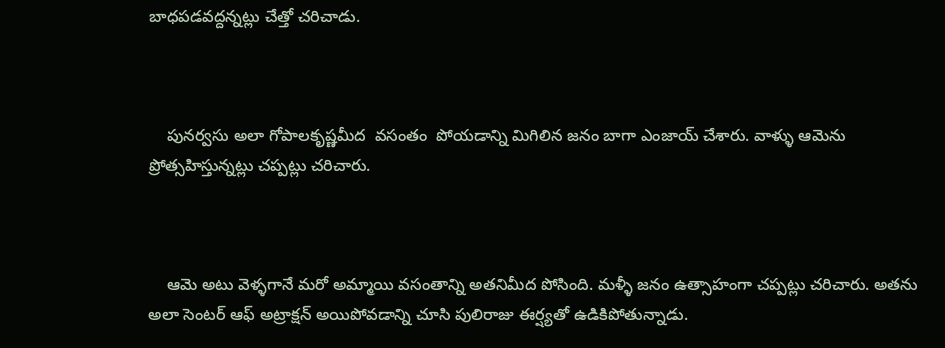బాధపడవద్దన్నట్లు చేత్తో చరిచాడు.



    పునర్వసు అలా గోపాలకృష్ణమీద  వసంతం  పోయడాన్ని మిగిలిన జనం బాగా ఎంజాయ్ చేశారు. వాళ్ళు ఆమెను ప్రోత్సహిస్తున్నట్లు చప్పట్లు చరిచారు.



    ఆమె అటు వెళ్ళగానే మరో అమ్మాయి వసంతాన్ని అతనిమీద పోసింది. మళ్ళీ జనం ఉత్సాహంగా చప్పట్లు చరిచారు. అతను అలా సెంటర్ ఆఫ్ అట్రాక్షన్ అయిపోవడాన్ని చూసి పులిరాజు ఈర్ష్యతో ఉడికిపోతున్నాడు.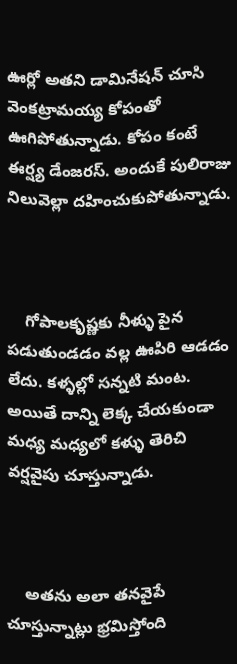ఊర్లో అతని డామినేషన్ చూసి వెంకట్రామయ్య కోపంతో ఊగిపోతున్నాడు. కోపం కంటే ఈర్ష్య డేంజరస్. అందుకే పులిరాజు నిలువెల్లా దహించుకుపోతున్నాడు.



    గోపాలకృష్ణకు నీళ్ళు పైన పడుతుండడం వల్ల ఊపిరి ఆడడం లేదు. కళ్ళల్లో సన్నటి మంట. అయితే దాన్ని లెక్క చేయకుండా మధ్య మధ్యలో కళ్ళు తెరిచి వర్షవైపు చూస్తున్నాడు.



    అతను అలా తనవైపే చూస్తున్నాట్లు భ్రమిస్తోంది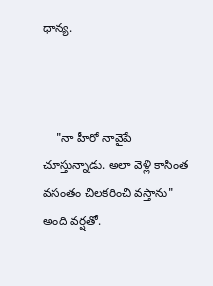ధాన్య.



    "నా హీరో నావైపే చూస్తున్నాడు. అలా వెళ్లి కాసింత వసంతం చిలకరించి వస్తాను" అంది వర్షతో.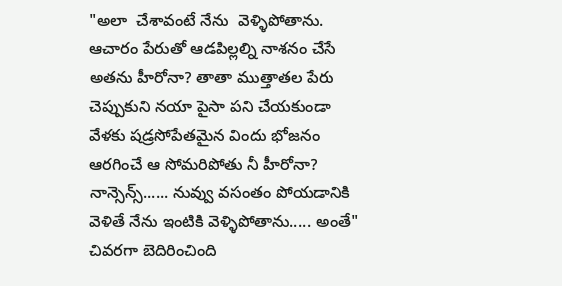"అలా  చేశావంటే నేను  వెళ్ళిపోతాను. ఆచారం పేరుతో ఆడపిల్లల్ని నాశనం చేసే అతను హీరోనా? తాతా ముత్తాతల పేరు చెప్పుకుని నయా పైసా పని చేయకుండా వేళకు షడ్రసోపేతమైన విందు భోజనం ఆరగించే ఆ సోమరిపోతు నీ హీరోనా? నాన్సెన్స్...... నువ్వు వసంతం పోయడానికి వెళితే నేను ఇంటికి వెళ్ళిపోతాను..... అంతే" చివరగా బెదిరించింది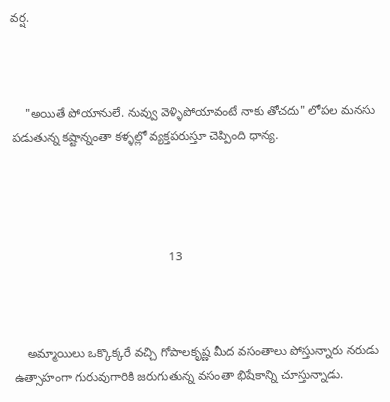వర్ష.



    "అయితే పోయానులే. నువ్వు వెళ్ళిపోయావంటే నాకు తోచదు" లోపల మనసు పడుతున్న కష్టాన్నంతా కళ్ళల్లో వ్యక్తపరుస్తూ చెప్పింది ధాన్య.




                                              13



    అమ్మాయిలు ఒక్కొక్కరే వచ్చి గోపాలకృష్ణ మీద వసంతాలు పోస్తున్నారు నరుడు ఉత్సాహంగా గురువుగారికి జరుగుతున్న వసంతా భిషేకాన్ని చూస్తున్నాడు.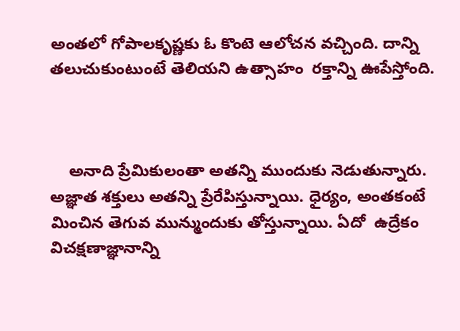అంతలో గోపాలకృష్ణకు ఓ కొంటె ఆలోచన వచ్చింది. దాన్ని  తలుచుకుంటుంటే తెలియని ఉత్సాహం  రక్తాన్ని ఊపేస్తోంది.



    అనాది ప్రేమికులంతా అతన్ని ముందుకు నెడుతున్నారు. అజ్ఞాత శక్తులు అతన్ని ప్రేరేపిస్తున్నాయి. ధైర్యం, అంతకంటే మించిన తెగువ మున్ముందుకు తోస్తున్నాయి. ఏదో  ఉద్రేకం విచక్షణాజ్ఞానాన్ని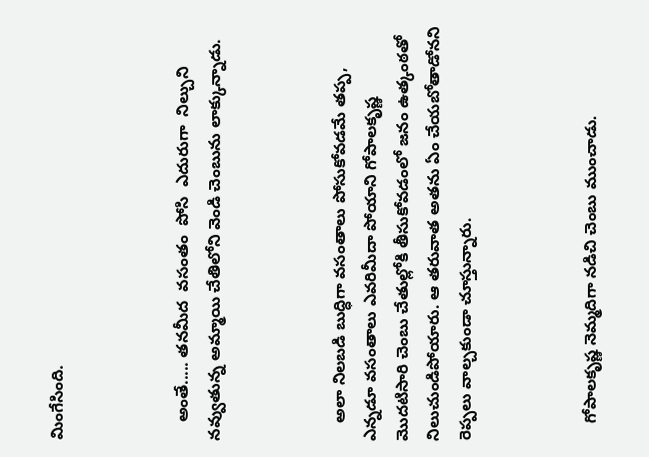మింగేసింది.



    అంతే..... తనమీద  వసంతం  పోసి  ఎదురుగా  నిల్చుని నవ్వుతున్న అమ్మాయి చేతిలోని వెండి చెంబును లాక్కున్నాడు.



    అలా నిలబడి బుద్ధిగా వసంతాలు పోసుకోవడమే తప్ప, ఎన్నడూ వసంతాలు ఎవరిమీదా పోయాని గోపాలకృష్ణ మొదటిసారి చెంబు చేతుల్లోకి తీసుకోవడంలో జనం ఉత్కంఠతో నిలుచుండిపోయారు. ఆ తరువాత అతను ఏం చేయబోతాడోనని రెప్పలు వాల్చకుండా చూస్తున్నారు.



    గోపాలకృష్ణ నెమ్మదిగా నడిచి చెంబు ముంచాడు.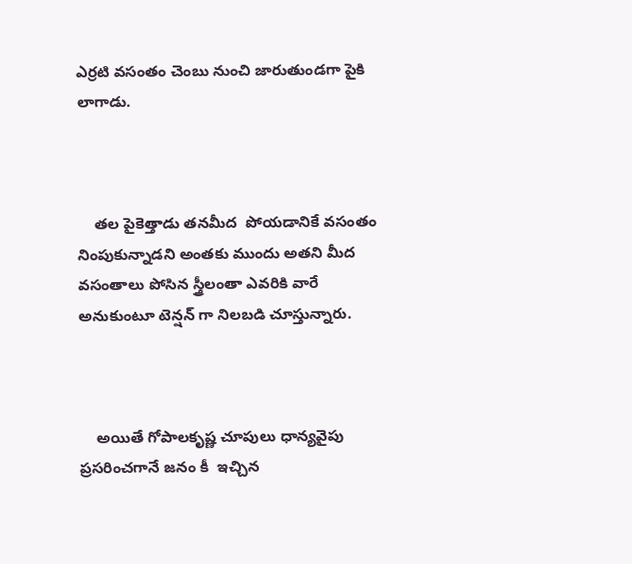ఎర్రటి వసంతం చెంబు నుంచి జారుతుండగా పైకి లాగాడు.



    తల పైకెత్తాడు తనమీద  పోయడానికే వసంతం  నింపుకున్నాడని అంతకు ముందు అతని మీద  వసంతాలు పోసిన స్త్రీలంతా ఎవరికి వారే  అనుకుంటూ టెన్షన్ గా నిలబడి చూస్తున్నారు.



    అయితే గోపాలకృష్ణ చూపులు ధాన్యవైపు ప్రసరించగానే జనం కీ  ఇచ్చిన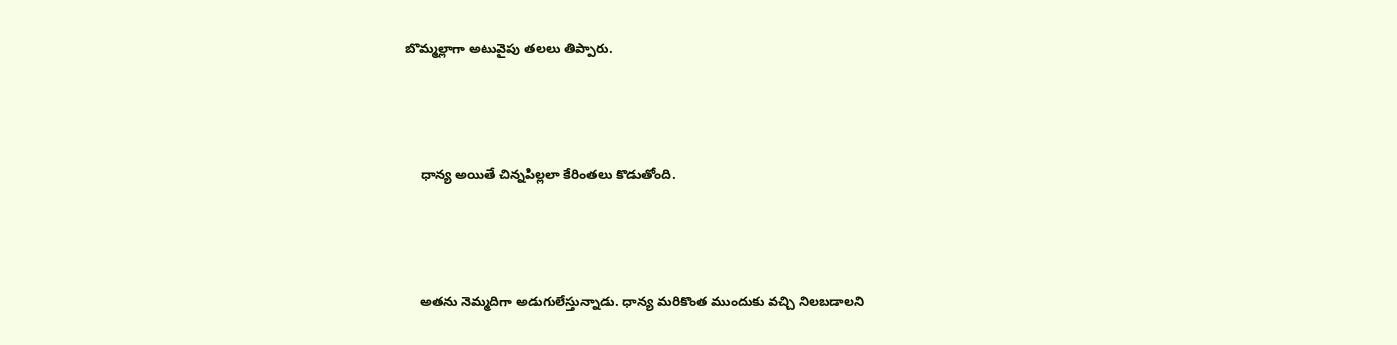బొమ్మల్లాగా అటువైపు తలలు తిప్పారు.



    ధాన్య అయితే చిన్నపిల్లలా కేరింతలు కొడుతోంది.



    అతను నెమ్మదిగా అడుగులేస్తున్నాడు. ధాన్య మరికొంత ముందుకు వచ్చి నిలబడాలని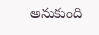అనుకుంది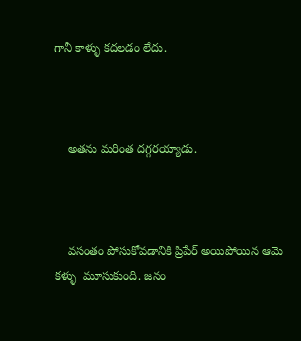గానీ కాళ్ళు కదలడం లేదు.



    అతను మరింత దగ్గరయ్యాడు.



    వసంతం పోసుకోవడానికి ప్రిపేర్ అయిపోయిన ఆమె కళ్ళు  మూసుకుంది. జనం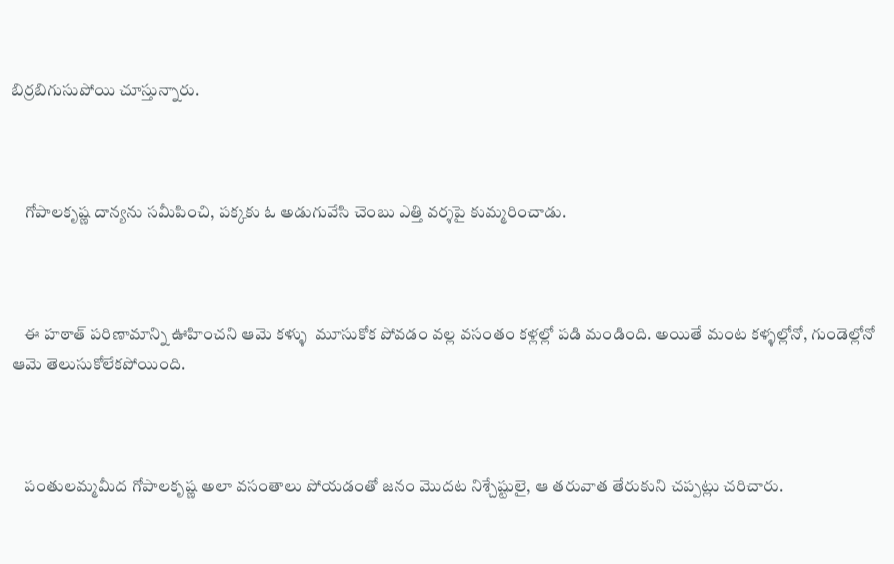బిర్రబిగుసుపోయి చూస్తున్నారు.



    గోపాలకృష్ణ దాన్యను సమీపించి, పక్కకు ఓ అడుగువేసి చెంబు ఎత్తి వర్శపై కుమ్మరించాడు.



    ఈ హఠాత్ పరిణామాన్ని ఊహించని ఆమె కళ్ళు  మూసుకోక పోవడం వల్ల వసంతం కళ్లల్లో పడి మండింది. అయితే మంట కళ్ళల్లోనో, గుండెల్లోనో ఆమె తెలుసుకోలేకపోయింది.



    పంతులమ్మమీద గోపాలకృష్ణ అలా వసంతాలు పోయడంతో జనం మొదట నిశ్చేష్టులై, ఆ తరువాత తేరుకుని చప్పట్లు చరిచారు.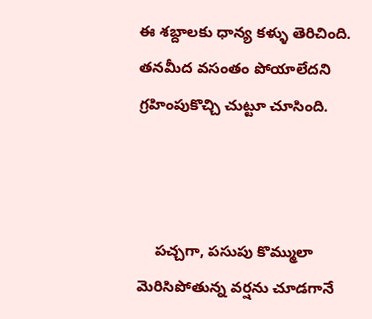ఈ శబ్దాలకు ధాన్య కళ్ళు తెరిచింది. తనమీద వసంతం పోయాలేదని గ్రహింపుకొచ్చి చుట్టూ చూసింది.



    పచ్చగా, పసుపు కొమ్ములా మెరిసిపోతున్న వర్షను చూడగానే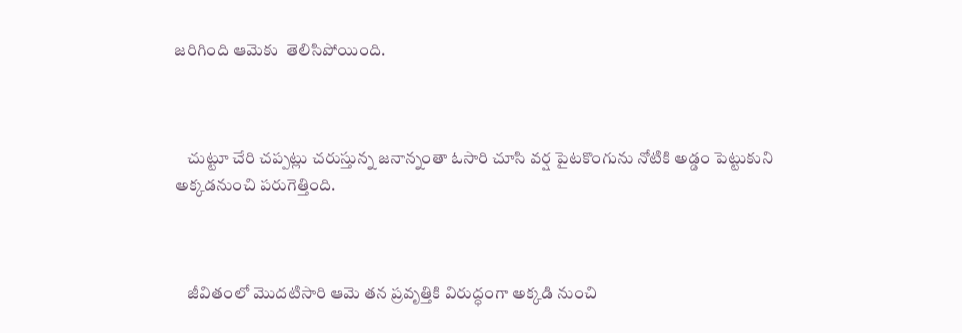జరిగింది ఆమెకు  తెలిసిపోయింది.



    చుట్టూ చేరి చప్పట్లు చరుస్తున్న జనాన్నంతా ఓసారి చూసి వర్ష పైటకొంగును నోటికి అడ్డం పెట్టుకుని అక్కడనుంచి పరుగెత్తింది.



    జీవితంలో మొదటిసారి ఆమె తన ప్రవృత్తికి విరుద్ధంగా అక్కడి నుంచి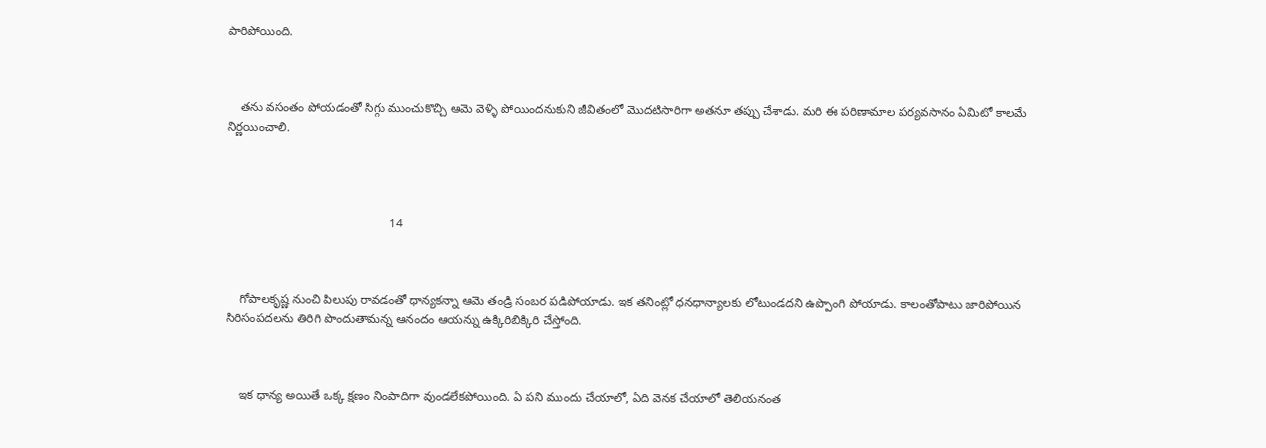పారిపోయింది.



    తను వసంతం పోయడంతో సిగ్గు ముంచుకొచ్చి ఆమె వెళ్ళి పోయిందనుకుని జీవితంలో మొదటిసారిగా అతనూ తప్పు చేశాడు. మరి ఈ పరిణామాల పర్యవసానం ఏమిటో కాలమే నిర్ణయించాలి.




                                                14



    గోపాలకృష్ణ నుంచి పిలుపు రావడంతో ధాన్యకన్నా ఆమె తండ్రి సంబర పడిపోయాడు. ఇక తనింట్లో ధనధాన్యాలకు లోటుండదని ఉప్పొంగి పోయాడు. కాలంతోపాటు జారిపోయిన సిరిసంపదలను తిరిగి పొందుతామన్న ఆనందం ఆయన్ను ఉక్కిరిబిక్కిరి చేస్తోంది.



    ఇక ధాన్య అయితే ఒక్క క్షణం నింపాదిగా వుండలేకపోయింది. ఏ పని ముందు చేయాలో, ఏది వెనక చేయాలో తెలియనంత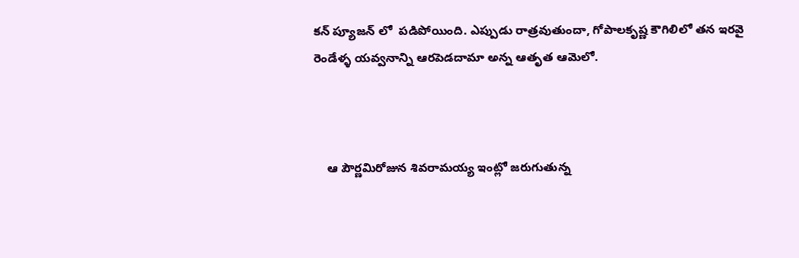కన్ ప్యూజన్ లో  పడిపోయింది. ఎప్పుడు రాత్రవుతుందా, గోపాలకృష్ణ కౌగిలిలో తన ఇరవై రెండేళ్ళ యవ్వనాన్ని ఆరపెడదామా అన్న ఆతృత ఆమెలో.



    ఆ పౌర్ణమిరోజున శివరామయ్య ఇంట్లో జరుగుతున్న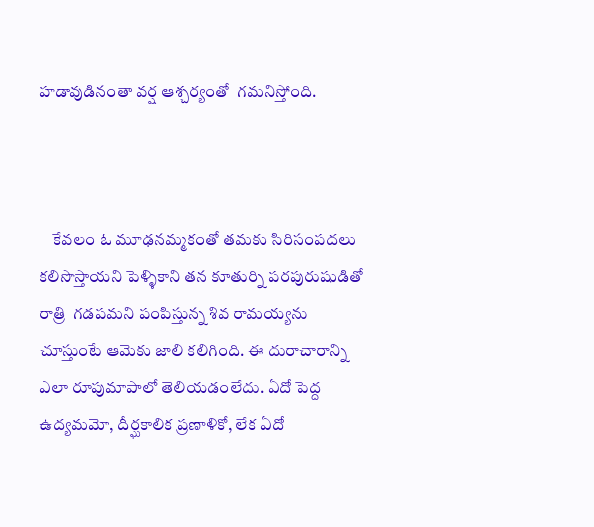హడావుడినంతా వర్ష ఆశ్చర్యంతో  గమనిస్తోంది.



    కేవలం ఓ మూఢనమ్మకంతో తమకు సిరిసంపదలు కలిసొస్తాయని పెళ్ళికాని తన కూతుర్ని పరపురుషుడితో రాత్రి  గడపమని పంపిస్తున్న శివ రామయ్యను చూస్తుంటే ఆమెకు జాలి కలిగింది. ఈ దురాచారాన్ని ఎలా రూపుమాపాలో తెలియడంలేదు. ఏదో పెద్ద ఉద్యమమో, దీర్ఘకాలిక ప్రణాళికో, లేక ఏదో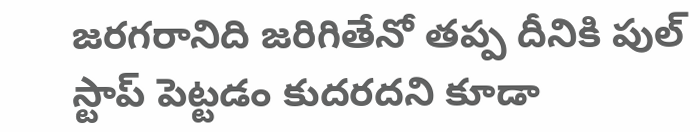జరగరానిది జరిగితేనో తప్ప దీనికి పుల్ స్టాప్ పెట్టడం కుదరదని కూడా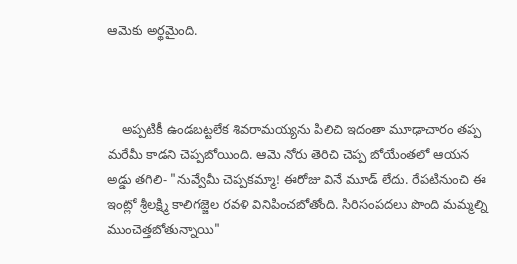ఆమెకు అర్థమైంది.



    అప్పటికీ ఉండబట్టలేక శివరామయ్యను పిలిచి ఇదంతా మూఢాచారం తప్ప మరేమీ కాడని చెప్పబోయింది. ఆమె నోరు తెరిచి చెప్ప బోయేంతలో ఆయన అడ్డు తగిలి- "నువ్వేమీ చెప్పకమ్మా! ఈరోజు వినే మూడ్ లేదు. రేపటినుంచి ఈ ఇంట్లో శ్రీలక్ష్మి కాలిగజ్జెల రవళి వినిపించబోతోంది. సిరిసంపదలు పొంది మమ్మల్ని ముంచెత్తబోతున్నాయి"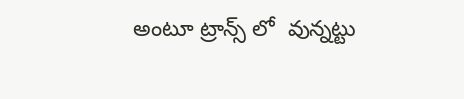అంటూ ట్రాన్స్ లో  వున్నట్టు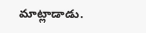మాట్లాడాడు.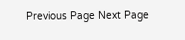Previous Page Next Page